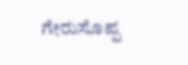ಗೇರುಸೊಪ್ಪ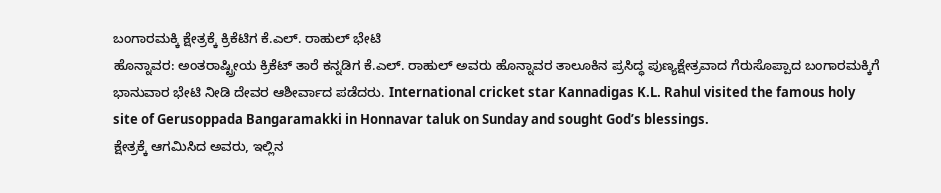ಬಂಗಾರಮಕ್ಕಿ ಕ್ಷೇತ್ರಕ್ಕೆ ಕ್ರಿಕೆಟಿಗ ಕೆ.ಎಲ್. ರಾಹುಲ್ ಭೇಟಿ
ಹೊನ್ನಾವರ: ಅಂತರಾಷ್ಟ್ರೀಯ ಕ್ರಿಕೆಟ್ ತಾರೆ ಕನ್ನಡಿಗ ಕೆ.ಎಲ್. ರಾಹುಲ್ ಅವರು ಹೊನ್ನಾವರ ತಾಲೂಕಿನ ಪ್ರಸಿದ್ಧ ಪುಣ್ಯಕ್ಷೇತ್ರವಾದ ಗೆರುಸೊಪ್ಪಾದ ಬಂಗಾರಮಕ್ಕಿಗೆ ಭಾನುವಾರ ಭೇಟಿ ನೀಡಿ ದೇವರ ಆಶೀರ್ವಾದ ಪಡೆದರು. International cricket star Kannadigas K.L. Rahul visited the famous holy site of Gerusoppada Bangaramakki in Honnavar taluk on Sunday and sought God’s blessings.
ಕ್ಷೇತ್ರಕ್ಕೆ ಆಗಮಿಸಿದ ಅವರು, ಇಲ್ಲಿನ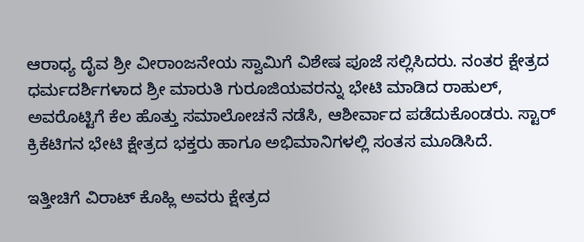ಆರಾಧ್ಯ ದೈವ ಶ್ರೀ ವೀರಾಂಜನೇಯ ಸ್ವಾಮಿಗೆ ವಿಶೇಷ ಪೂಜೆ ಸಲ್ಲಿಸಿದರು. ನಂತರ ಕ್ಷೇತ್ರದ ಧರ್ಮದರ್ಶಿಗಳಾದ ಶ್ರೀ ಮಾರುತಿ ಗುರೂಜಿಯವರನ್ನು ಭೇಟಿ ಮಾಡಿದ ರಾಹುಲ್, ಅವರೊಟ್ಟಿಗೆ ಕೆಲ ಹೊತ್ತು ಸಮಾಲೋಚನೆ ನಡೆಸಿ, ಆಶೀರ್ವಾದ ಪಡೆದುಕೊಂಡರು. ಸ್ಟಾರ್ ಕ್ರಿಕೆಟಿಗನ ಭೇಟಿ ಕ್ಷೇತ್ರದ ಭಕ್ತರು ಹಾಗೂ ಅಭಿಮಾನಿಗಳಲ್ಲಿ ಸಂತಸ ಮೂಡಿಸಿದೆ.

ಇತ್ತೀಚಿಗೆ ವಿರಾಟ್ ಕೊಹ್ಲಿ ಅವರು ಕ್ಷೇತ್ರದ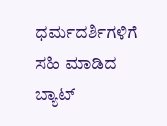ಧರ್ಮದರ್ಶಿಗಳಿಗೆ ಸಹಿ ಮಾಡಿದ ಬ್ಯಾಟ್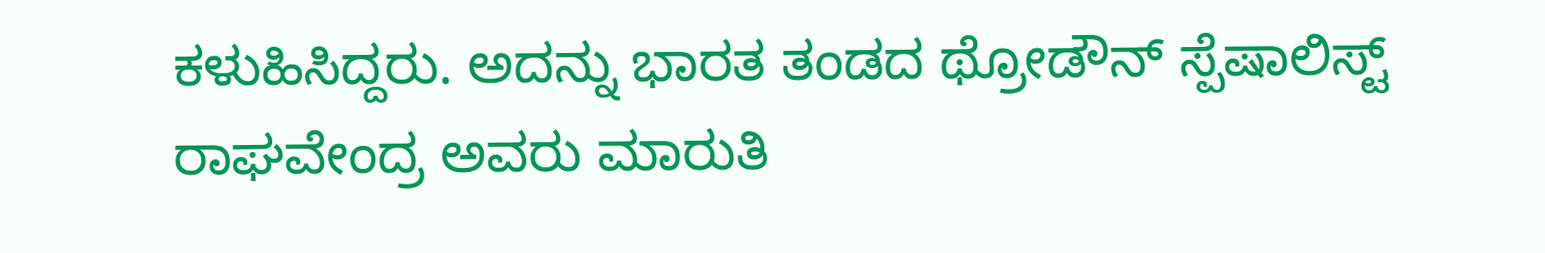ಕಳುಹಿಸಿದ್ದರು. ಅದನ್ನು ಭಾರತ ತಂಡದ ಥ್ರೋಡೌನ್ ಸ್ಪೆಷಾಲಿಸ್ಟ್ ರಾಘವೇಂದ್ರ ಅವರು ಮಾರುತಿ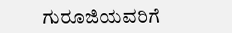ಗುರೂಜಿಯವರಿಗೆ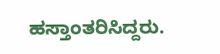ಹಸ್ತಾಂತರಿಸಿದ್ದರು.